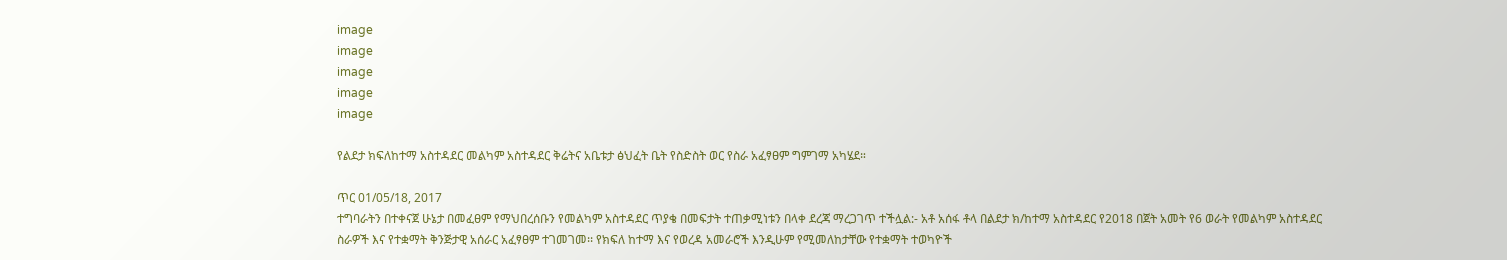image
image
image
image
image

የልደታ ክፍለከተማ አስተዳደር መልካም አስተዳደር ቅሬትና አቤቱታ ፅህፈት ቤት የስድስት ወር የስራ አፈፃፀም ግምገማ አካሄደ።

ጥር 01/05/18, 2017
ተግባራትን በተቀናጀ ሁኔታ በመፈፀም የማህበረሰቡን የመልካም አስተዳደር ጥያቄ በመፍታት ተጠቃሚነቱን በላቀ ደረጃ ማረጋገጥ ተችሏል:- አቶ አሰፋ ቶላ በልደታ ክ/ከተማ አስተዳደር የ2018 በጀት አመት የ6 ወራት የመልካም አስተዳደር ስራዎች እና የተቋማት ቅንጅታዊ አሰራር አፈፃፀም ተገመገመ፡፡ የክፍለ ከተማ እና የወረዳ አመራሮች እንዲሁም የሚመለከታቸው የተቋማት ተወካዮች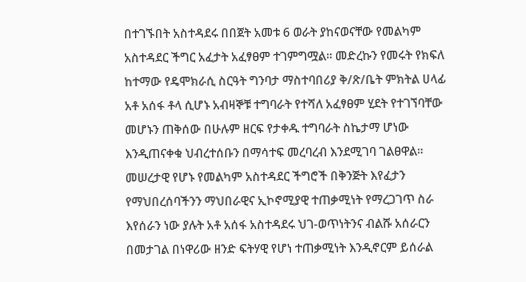በተገኙበት አስተዳደሩ በበጀት አመቱ 6 ወራት ያከናወናቸው የመልካም አስተዳደር ችግር አፈታት አፈፃፀም ተገምግሟል፡፡ መድረኩን የመሩት የክፍለ ከተማው የዴሞክራሲ ስርዓት ግንባታ ማስተባበሪያ ቅ/ጽ/ቤት ምክትል ሀላፊ አቶ አሰፋ ቶላ ሲሆኑ አብዛኞቹ ተግባራት የተሻለ አፈፃፀም ሂደት የተገኘባቸው መሆኑን ጠቅሰው በሁሉም ዘርፍ የታቀዱ ተግባራት ስኬታማ ሆነው እንዲጠናቀቁ ህብረተሰቡን በማሳተፍ መረባረብ እንደሚገባ ገልፀዋል፡፡ መሠረታዊ የሆኑ የመልካም አስተዳደር ችግሮች በቅንጅት እየፈታን የማህበረሰባችንን ማህበራዊና ኢኮኖሚያዊ ተጠቃሚነት የማረጋገጥ ስራ እየሰራን ነው ያሉት አቶ አሰፋ አስተዳደሩ ህገ-ወጥነትንና ብልሹ አሰራርን በመታገል በነዋሪው ዘንድ ፍትሃዊ የሆነ ተጠቃሚነት እንዲኖርም ይሰራል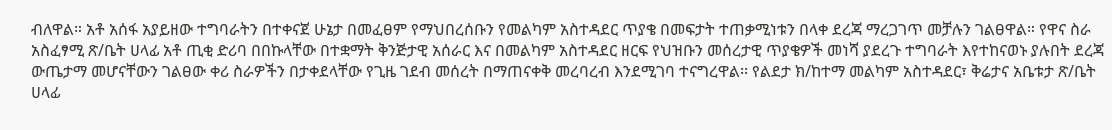ብለዋል። አቶ አሰፋ አያይዘው ተግባራትን በተቀናጀ ሁኔታ በመፈፀም የማህበረሰቡን የመልካም አስተዳደር ጥያቄ በመፍታት ተጠቃሚነቱን በላቀ ደረጃ ማረጋገጥ መቻሉን ገልፀዋል። የዋና ስራ አስፈፃሚ ጽ/ቤት ሀላፊ አቶ ጢቂ ድሪባ በበኩላቸው በተቋማት ቅንጅታዊ አሰራር እና በመልካም አስተዳደር ዘርፍ የህዝቡን መሰረታዊ ጥያቄዎች መነሻ ያደረጉ ተግባራት እየተከናወኑ ያሉበት ደረጃ ውጤታማ መሆናቸውን ገልፀው ቀሪ ስራዎችን በታቀደላቸው የጊዜ ገደብ መሰረት በማጠናቀቅ መረባረብ እንደሚገባ ተናግረዋል፡፡ የልደታ ክ/ከተማ መልካም አስተዳደር፣ ቅሬታና አቤቱታ ጽ/ቤት ሀላፊ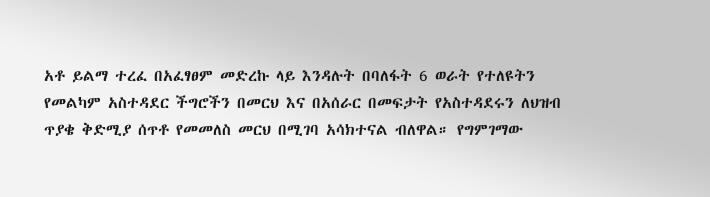አቶ ይልማ ተረፈ በአፈፃፀም መድረኩ ላይ እንዳሉት በባለፋት 6 ወራት የተለዩትን የመልካም አስተዳደር ችግሮችን በመርህ እና በአሰራር በመፍታት የአስተዳደሩን ለህዝብ ጥያቄ ቅድሚያ ሰጥቶ የመመለስ መርህ በሚገባ አሳክተናል ብለዋል። የግምገማው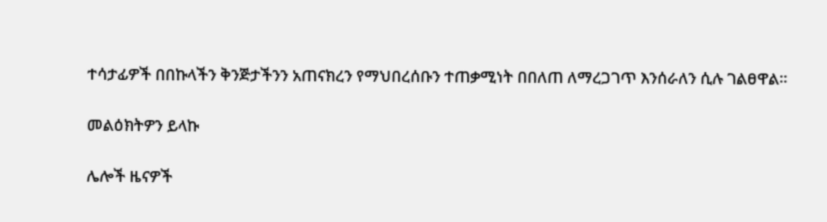ተሳታፊዎች በበኩላችን ቅንጅታችንን አጠናክረን የማህበረሰቡን ተጠቃሚነት በበለጠ ለማረጋገጥ እንሰራለን ሲሉ ገልፀዋል።

መልዕክትዎን ይላኩ

ሌሎች ዜናዎች